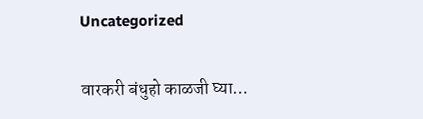Uncategorized

वारकरी बंधुहो काळजी घ्या…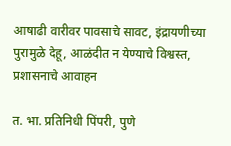आषाढी वारीवर पावसाचे सावट, इंद्रायणीच्या पुरामुळे देहू, आळंदीत न येण्याचे विश्वस्त, प्रशासनाचे आवाहन

त. भा. प्रतिनिधी पिंपरी, पुणे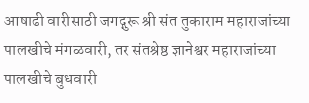आषाढी वारीसाठी जगद्गुरू श्री संत तुकाराम महाराजांच्या पालखीचे मंगळवारी, तर संतश्रेष्ठ ज्ञानेश्वर महाराजांच्या पालखीचे बुधवारी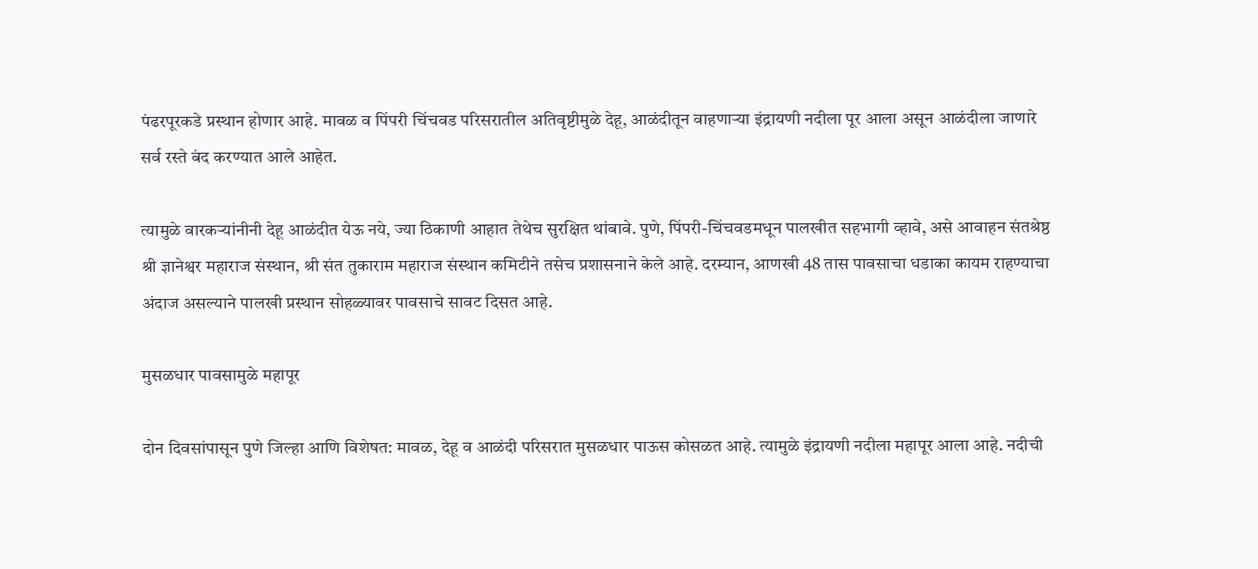पंढरपूरकडे प्रस्थान होणार आहे. मावळ व पिंपरी चिंचवड परिसरातील अतिवृष्टीमुळे देहू, आळंदीतून वाहणाऱ्या इंद्रायणी नदीला पूर आला असून आळंदीला जाणारे सर्व रस्ते बंद करण्यात आले आहेत.

त्यामुळे वारकऱ्यांनीनी देहू आळंदीत येऊ नये, ज्या ठिकाणी आहात तेथेच सुरक्षित थांबावे. पुणे, पिंपरी-चिंचवडमधून पालखीत सहभागी व्हावे, असे आवाहन संतश्रेष्ठ श्री ज्ञानेश्वर महाराज संस्थान, श्री संत तुकाराम महाराज संस्थान कमिटीने तसेच प्रशासनाने केले आहे. दरम्यान, आणखी 48 तास पावसाचा धडाका कायम राहण्याचा अंदाज असल्याने पालखी प्रस्थान सोहळ्यावर पावसाचे सावट दिसत आहे.

मुसळधार पावसामुळे महापूर

दोन दिवसांपासून पुणे जिल्हा आणि विशेषत: मावळ, देहू व आळंदी परिसरात मुसळधार पाऊस कोसळत आहे. त्यामुळे इंद्रायणी नदीला महापूर आला आहे. नदीची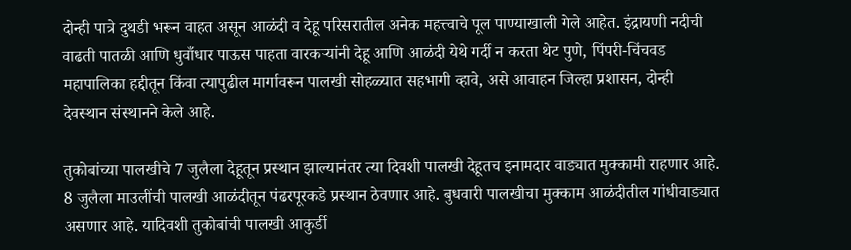दोन्ही पात्रे दुथडी भरून वाहत असून आळंदी व देहू परिसरातील अनेक महत्त्वाचे पूल पाण्याखाली गेले आहेत. इंद्रायणी नदीची वाढती पातळी आणि धुवाँधार पाऊस पाहता वारकऱ्यांनी देहू आणि आळंदी येथे गर्दी न करता थेट पुणे, पिंपरी-चिंचवड महापालिका हद्दीतून किंवा त्यापुढील मार्गावरून पालखी सोहळ्यात सहभागी व्हावे, असे आवाहन जिल्हा प्रशासन, दोन्ही देवस्थान संस्थानने केले आहे.

तुकोबांच्या पालखीचे 7 जुलैला देहूतून प्रस्थान झाल्यानंतर त्या दिवशी पालखी देहूतच इनामदार वाड्यात मुक्कामी राहणार आहे. 8 जुलैला माउलींची पालखी आळंदीतून पंढरपूरकडे प्रस्थान ठेवणार आहे. बुधवारी पालखीचा मुक्काम आळंदीतील गांधीवाड्यात असणार आहे. यादिवशी तुकोबांची पालखी आकुर्डी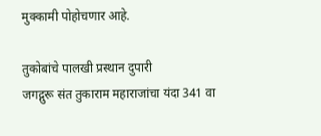मुक्कामी पोहोचणार आहे.

तुकोबांचे पालखी प्रस्थान दुपारी
जगद्गुरू संत तुकाराम महाराजांचा यंदा 341 वा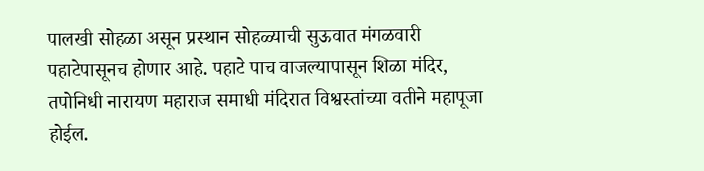पालखी सोहळा असून प्रस्थान सोहळ्याची सुऊवात मंगळवारी पहाटेपासूनच होणार आहे. पहाटे पाच वाजल्यापासून शिळा मंदिर, तपोनिधी नारायण महाराज समाधी मंदिरात विश्वस्तांच्या वतीने महापूजा होईल.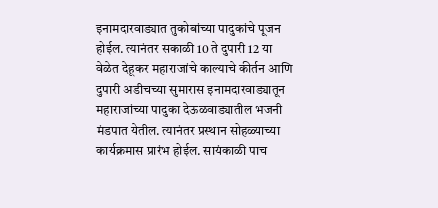इनामदारवाड्यात तुकोबांच्या पादुकांचे पूजन होईल. त्यानंतर सकाळी 10 ते दुपारी 12 या वेळेत देहूकर महाराजांचे काल्याचे कीर्तन आणि दुपारी अडीचच्या सुमारास इनामदारवाड्यातून महाराजांच्या पादुका देऊळवाड्यातील भजनी मंडपात येतील. त्यानंतर प्रस्थान सोहळ्याच्या कार्यक्रमास प्रारंभ होईल. सायंकाळी पाच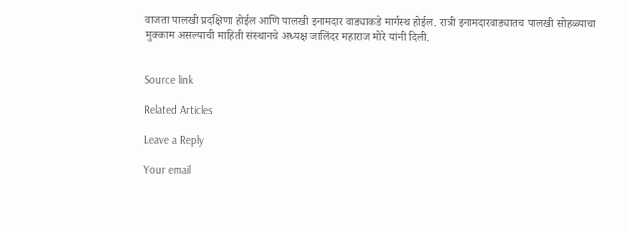वाजता पालखी प्रदक्षिणा होईल आणि पालखी इनामदार वाड्याकडे मार्गस्थ होईल. रात्री इनामदारवाड्यातच पालखी सोहळ्याचा मुक्काम असल्याची माहिती संस्थानचे अध्यक्ष जालिंदर महाराज मोरे यांनी दिली.


Source link

Related Articles

Leave a Reply

Your email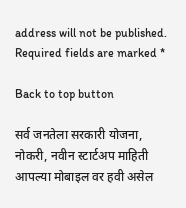address will not be published. Required fields are marked *

Back to top button

सर्व जनतेला सरकारी योजना, नोकरी, नवीन स्टार्टअप माहिती आपल्या मोबाइल वर हवी असेल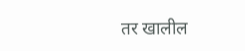तर खालील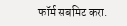फॉर्म सबमिट करा.